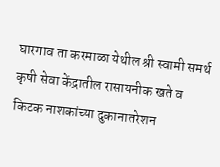घारगाव ता करमाळा येथील श्री स्वामी समर्थ कृषी सेवा केंद्रातील रासायनीक खते व किटक नाशकांच्या दुकानातरेशन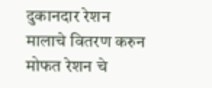दुकानदार रेशन मालाचे वितरण करुन मोफत रेशन चे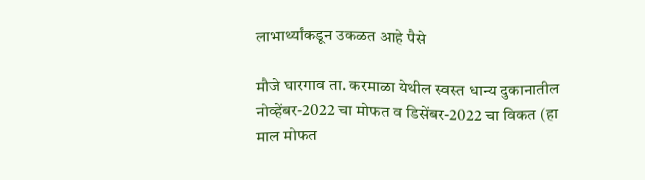लाभार्थ्यांकडून उकळत आहे पैसे

मौजे घारगाव ता. करमाळा येथील स्वस्त धान्य दुकानातील नोव्हेंबर-2022 चा मोफत व डिसेंबर-2022 चा विकत (हा माल मोफत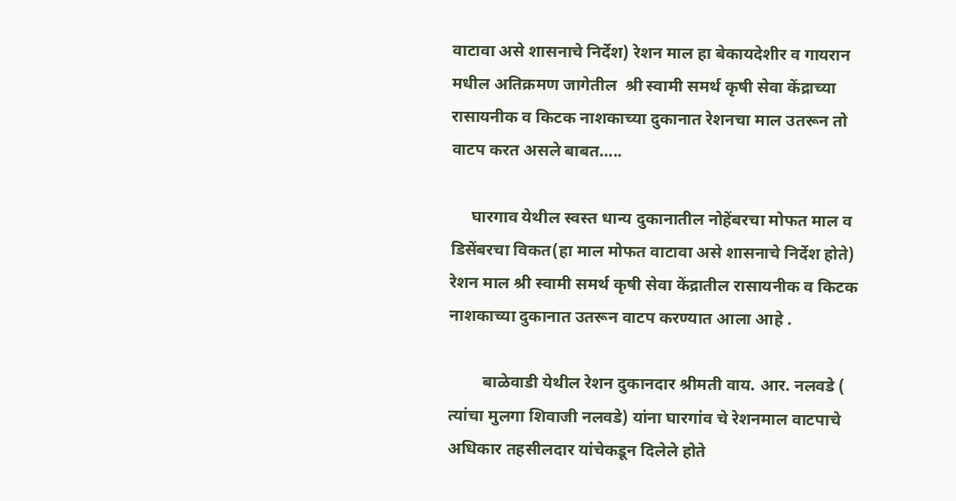वाटावा असे शासनाचे निर्देश) रेशन माल हा बेकायदेशीर व गायरान मधील अतिक्रमण जागेतील  श्री स्वामी समर्थ कृषी सेवा केंद्राच्या रासायनीक व किटक नाशकाच्या दुकानात रेशनचा माल उतरून तो वाटप करत असले बाबत…..

     घारगाव येथील स्वस्त धान्य दुकानातील नोहेंबरचा मोफत माल व डिसेंबरचा विकत(हा माल मोफत वाटावा असे शासनाचे निर्देश होते)  रेशन माल श्री स्वामी समर्थ कृषी सेवा केंद्रातील रासायनीक व किटक नाशकाच्या दुकानात उतरून वाटप करण्यात आला आहे .

        बाळेवाडी येथील रेशन दुकानदार श्रीमती वाय. आर. नलवडे ( त्यांचा मुलगा शिवाजी नलवडे) यांना घारगांव चे रेशनमाल वाटपाचे अधिकार तहसीलदार यांचेकडून दिलेले होते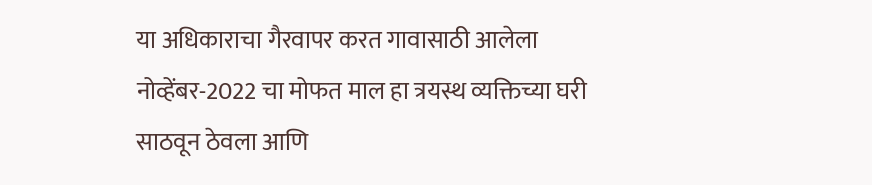या अधिकाराचा गैरवापर करत गावासाठी आलेला नोव्हेंबर-2022 चा मोफत माल हा त्रयस्थ व्यक्तिच्या घरी साठवून ठेवला आणि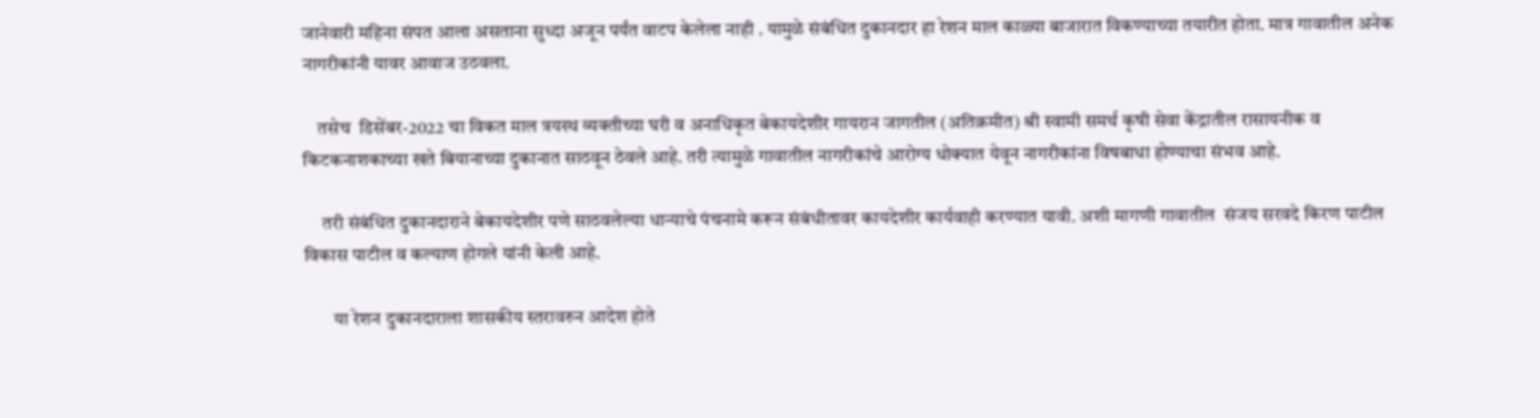जानेवारी महिना संपत आला असताना सुध्दा अजून पर्यंत वाटप केलेला नाही . यामुळे संबंधित दुकानदार हा रेशन माल काळ्या बाजारात विकण्याच्या तयारीत होता. मात्र गावातील अनेक नागरीकांनी यावर आवाज उठवला.

    तसेच  डिसेंबर-2022 चा विकत माल त्रयस्थ व्यक्तीच्या घरी व अनाधिकृत बेकायदेशीर गायरान जागतील (अतिक्रमीत) श्री स्वामी समर्थ कृषी सेवा केंद्रातील रासायनीक व किटकनाशकाच्या खते बियानाच्या दुकानात साठवून ठेवले आहे. तरी त्यामुळे गावातील नागरीकांचे आरोग्य धोक्यात येवून नागरीकांना विषबाधा होण्याचा संभव आहे.

     तरी संबंधित दुकानदाराने बेकायदेशीर पणे साठवलेल्या धान्याचे पंचनामे करून संबंधीतावर कायदेशीर कार्यवाही करण्यात यावी. अशी मागणी गावातील  संजय सरवदे किरण पाटील विकास पाटील व कल्याण होगले यांनी केली आहे.

        या रेशन दुकानदाराला शासकीय स्तरावरुन आदेश होते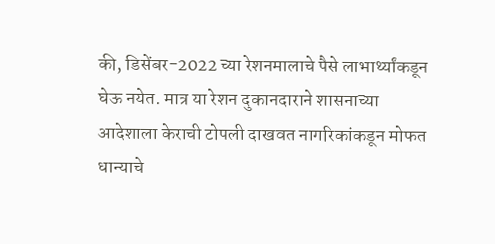की, डिसेंबर-2022 च्या रेशनमालाचे पैसे लाभार्थ्यांकडून घेऊ नयेत. मात्र या रेशन दुकानदाराने शासनाच्या आदेशाला केराची टोपली दाखवत नागरिकांकडून मोफत धान्याचे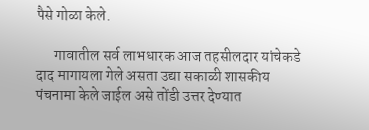पैसे गोळा केले.

      गावातील सर्व लाभधारक आज तहसीलदार यांचेकडे दाद मागायला गेले असता उद्या सकाळी शासकीय पंचनामा केले जाईल असे तोंडी उत्तर देण्यात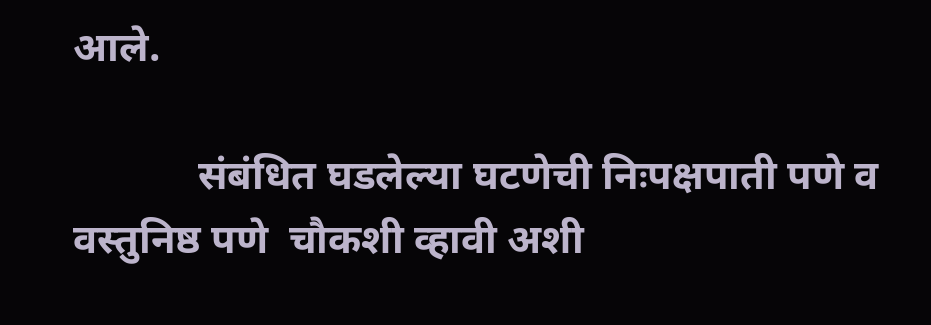आले.

            संबंधित घडलेल्या घटणेची निःपक्षपाती पणे व  वस्तुनिष्ठ पणे  चौकशी व्हावी अशी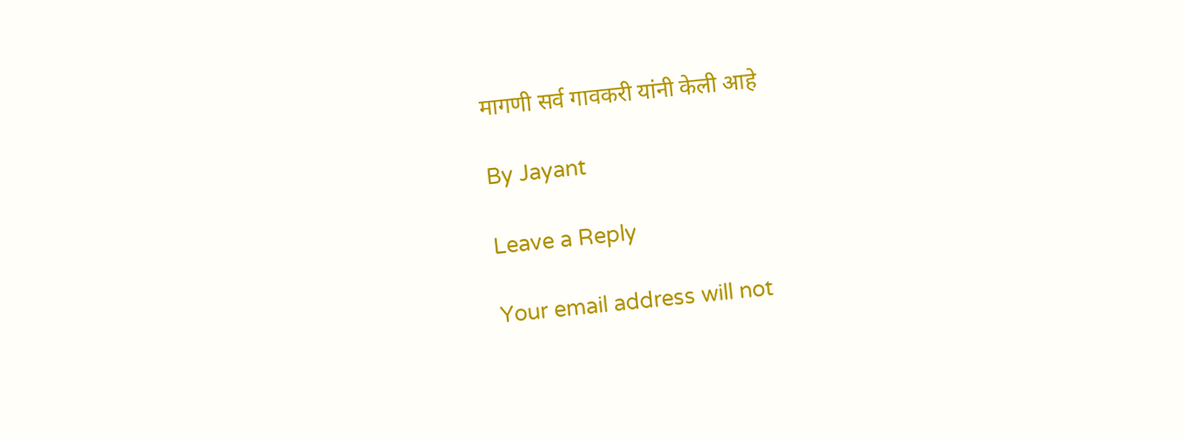मागणी सर्व गावकरी यांनी केली आहे

By Jayant

Leave a Reply

Your email address will not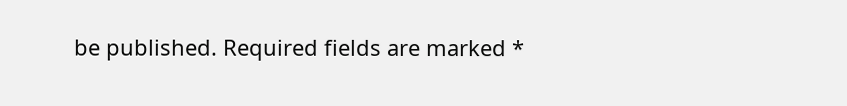be published. Required fields are marked *